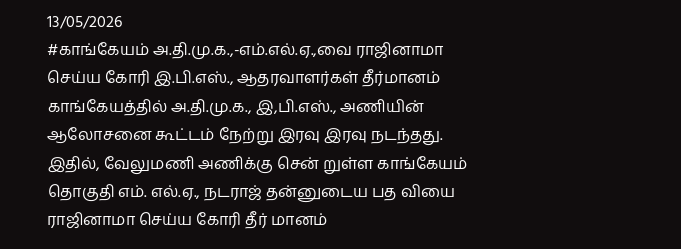13/05/2026
#காங்கேயம் அ.தி.மு.க.,-எம்.எல்.ஏ.,வை ராஜினாமா செய்ய கோரி இ.பி.எஸ்., ஆதரவாளர்கள் தீர்மானம்
காங்கேயத்தில் அ.தி.மு.க., இ,பி.எஸ்., அணியின் ஆலோசனை கூட்டம் நேற்று இரவு இரவு நடந்தது. இதில், வேலுமணி அணிக்கு சென் றுள்ள காங்கேயம் தொகுதி எம். எல்.ஏ., நடராஜ் தன்னுடைய பத வியை ராஜினாமா செய்ய கோரி தீர் மானம்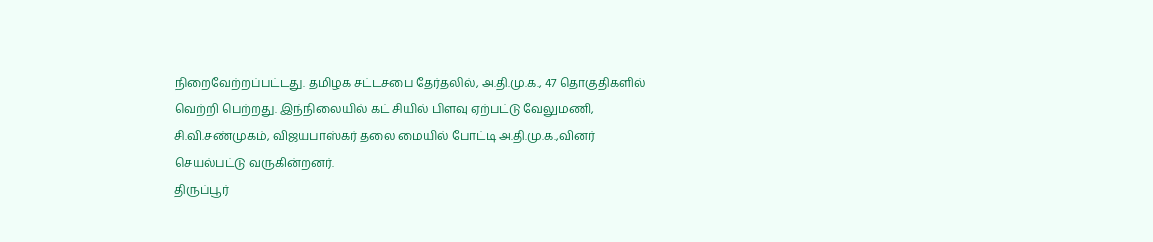நிறைவேற்றப்பட்டது. தமிழக சட்டசபை தேர்தலில், அ.தி.மு.க., 47 தொகுதிகளில் வெற்றி பெற்றது. இந்நிலையில் கட் சியில் பிளவு ஏற்பட்டு வேலுமணி, சி.வி.சண்முகம், விஜயபாஸ்கர் தலை மையில் போட்டி அ.தி.மு.க.,வினர் செயல்பட்டு வருகின்றனர்.
திருப்பூர்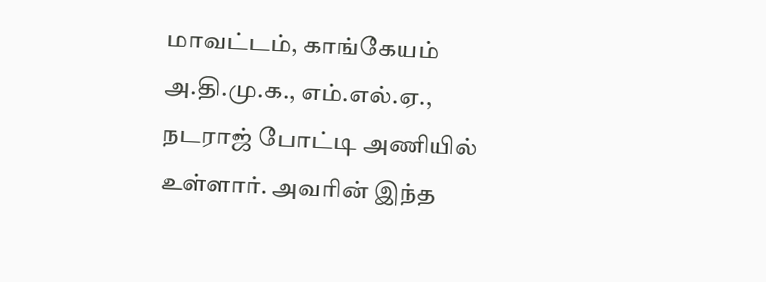மாவட்டம், காங்கேயம் அ.தி.மு.க., எம்.எல்.ஏ., நடராஜ் போட்டி அணியில் உள்ளார். அவரின் இந்த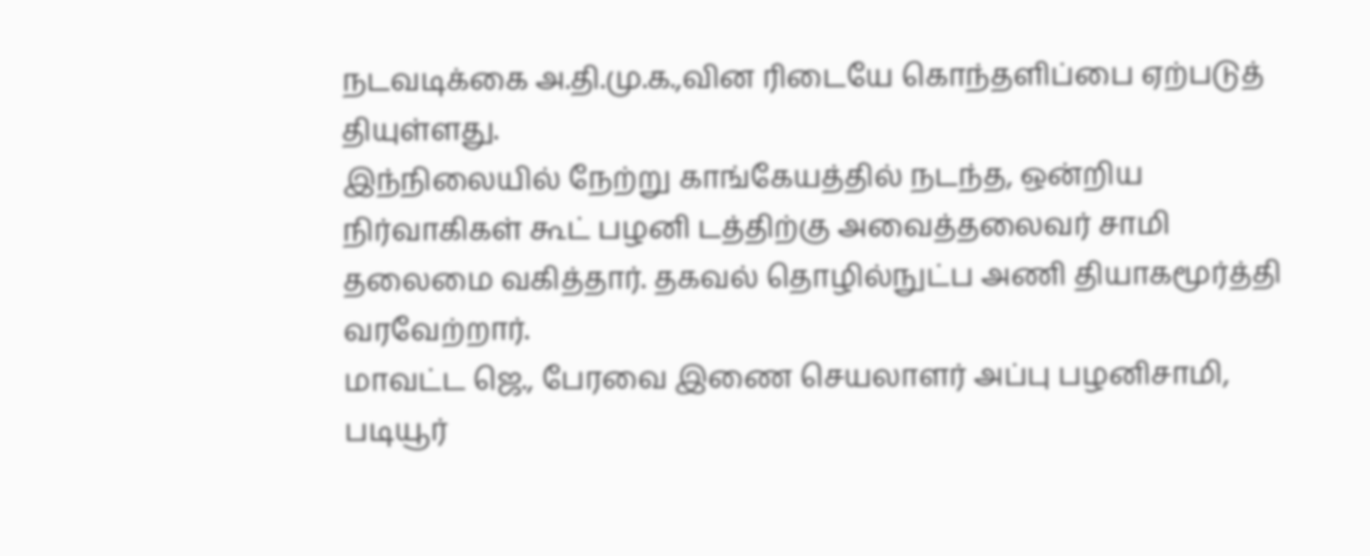நடவடிக்கை அ.தி.மு.க.,வின ரிடையே கொந்தளிப்பை ஏற்படுத் தியுள்ளது.
இந்நிலையில் நேற்று காங்கேயத்தில் நடந்த, ஒன்றிய நிர்வாகிகள் கூட் பழனி டத்திற்கு அவைத்தலைவர் சாமி தலைமை வகித்தார். தகவல் தொழில்நுட்ப அணி தியாகமூர்த்தி வரவேற்றார்.
மாவட்ட ஜெ., பேரவை இணை செயலாளர் அப்பு பழனிசாமி, படியூர்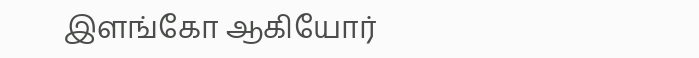இளங்கோ ஆகியோர்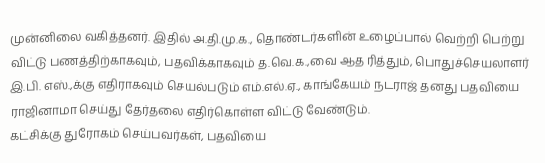முன்னிலை வகித்தனர். இதில் அ.தி.மு.க., தொண்டர்களின் உழைப்பால் வெற்றி பெற்று விட்டு பணத்திற்காகவும், பதவிக்காகவும் த.வெ.க.,வை ஆத ரித்தும், பொதுச்செயலாளர் இ.பி. எஸ்.,க்கு எதிராகவும் செயல்படும் எம்.எல்.ஏ., காங்கேயம் நடராஜ் தனது பதவியை ராஜினாமா செய்து தேர்தலை எதிர்கொள்ள விட்டு வேண்டும்.
கட்சிக்கு துரோகம் செய்பவர்கள், பதவியை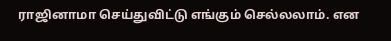ராஜினாமா செய்துவிட்டு எங்கும் செல்லலாம். என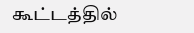கூட்டத்தில்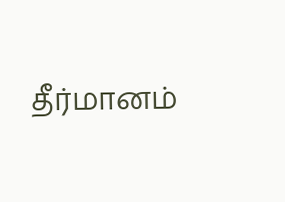தீர்மானம்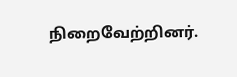நிறைவேற்றினர்.